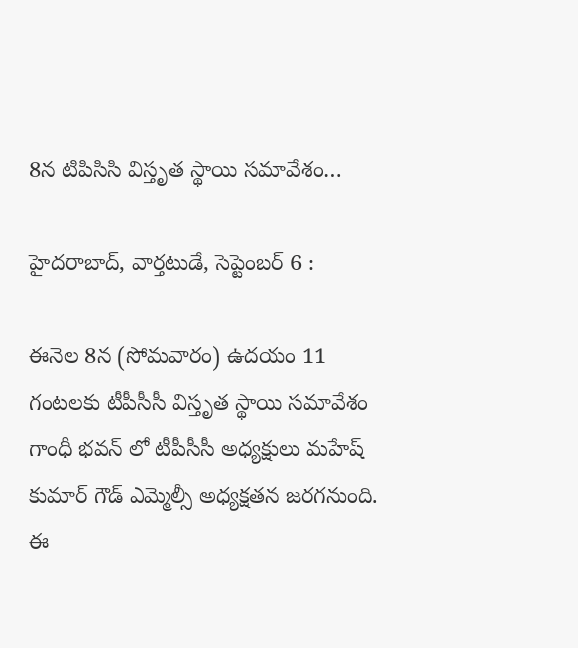8న టిపిసిసి విస్తృత స్థాయి సమావేశం…

హైదరాబాద్, వార్తటుడే, సెప్టెంబర్ 6 :

ఈనెల 8న (సోమవారం) ఉదయం 11 గంటలకు టీపీసీసీ విస్తృత స్థాయి సమావేశం గాంధీ భవన్ లో టీపీసీసీ అధ్యక్షులు మహేష్ కుమార్ గౌడ్ ఎమ్మెల్సీ అధ్యక్షతన జరగనుంది. ఈ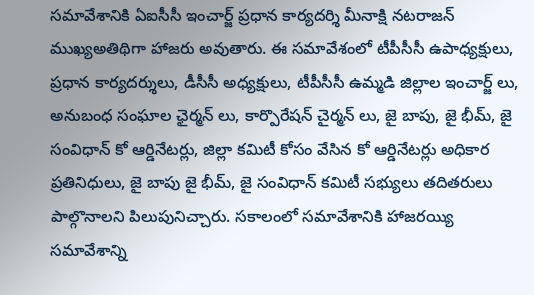సమావేశానికి ఏఐసీసీ ఇంచార్జ్ ప్రధాన కార్యదర్శి మీనాక్షి నటరాజన్ ముఖ్యఅతిథిగా హాజరు అవుతారు. ఈ సమావేశంలో టీపీసీసీ ఉపాధ్యక్షులు, ప్రధాన కార్యదర్శులు, డీసీసీ అధ్యక్షులు, టీపీసీసీ ఉమ్మడి జిల్లాల ఇంచార్జ్ లు, అనుబంధ సంఘాల ఛైర్మన్ లు, కార్పొరేషన్ చైర్మన్ లు, జై బాపు, జై భీమ్, జై సంవిధాన్ కో ఆర్డినేటర్లు, జిల్లా కమిటీ కోసం వేసిన కో ఆర్డినేటర్లు అధికార ప్రతినిధులు, జై బాపు జై భీమ్, జై సంవిధాన్ కమిటీ సభ్యులు తదితరులు పాల్గొనాలని పిలుపునిచ్చారు. సకాలంలో సమావేశానికి హాజరయ్యి సమావేశాన్ని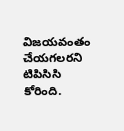విజయవంతం చేయగలరని టిపిసిసి కోరింది.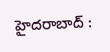హైదరాబాద్ :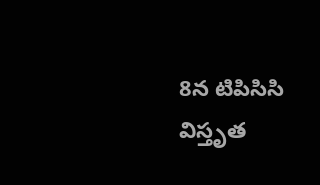8న టిపిసిసి విస్తృత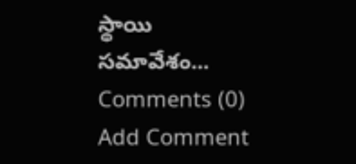స్థాయి సమావేశం...
Comments (0)
Add Comment